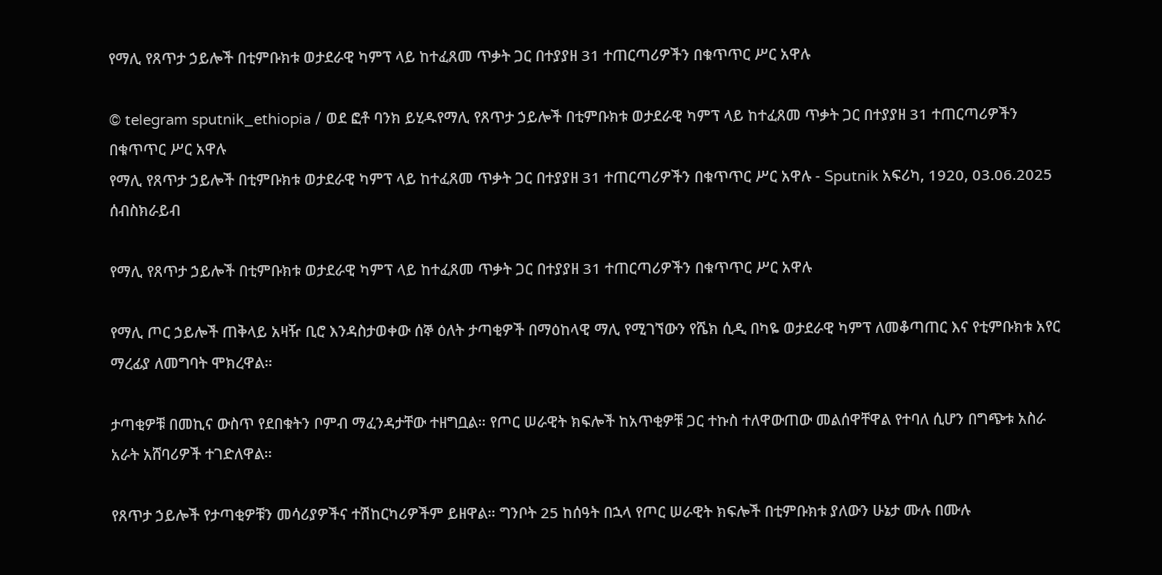የማሊ የጸጥታ ኃይሎች በቲምቡክቱ ወታደራዊ ካምፕ ላይ ከተፈጸመ ጥቃት ጋር በተያያዘ 31 ተጠርጣሪዎችን በቁጥጥር ሥር አዋሉ

© telegram sputnik_ethiopia / ወደ ፎቶ ባንክ ይሂዱየማሊ የጸጥታ ኃይሎች በቲምቡክቱ ወታደራዊ ካምፕ ላይ ከተፈጸመ ጥቃት ጋር በተያያዘ 31 ተጠርጣሪዎችን በቁጥጥር ሥር አዋሉ
የማሊ የጸጥታ ኃይሎች በቲምቡክቱ ወታደራዊ ካምፕ ላይ ከተፈጸመ ጥቃት ጋር በተያያዘ 31 ተጠርጣሪዎችን በቁጥጥር ሥር አዋሉ - Sputnik አፍሪካ, 1920, 03.06.2025
ሰብስክራይብ

የማሊ የጸጥታ ኃይሎች በቲምቡክቱ ወታደራዊ ካምፕ ላይ ከተፈጸመ ጥቃት ጋር በተያያዘ 31 ተጠርጣሪዎችን በቁጥጥር ሥር አዋሉ

የማሊ ጦር ኃይሎች ጠቅላይ አዛዥ ቢሮ እንዳስታወቀው ሰኞ ዕለት ታጣቂዎች በማዕከላዊ ማሊ የሚገኘውን የሼክ ሲዲ በካዬ ወታደራዊ ካምፕ ለመቆጣጠር እና የቲምቡክቱ አየር ማረፊያ ለመግባት ሞክረዋል።

ታጣቂዎቹ በመኪና ውስጥ የደበቁትን ቦምብ ማፈንዳታቸው ተዘግቧል። የጦር ሠራዊት ክፍሎች ከአጥቂዎቹ ጋር ተኩስ ተለዋውጠው መልሰዋቸዋል የተባለ ሲሆን በግጭቱ አስራ አራት አሸባሪዎች ተገድለዋል።

የጸጥታ ኃይሎች የታጣቂዎቹን መሳሪያዎችና ተሽከርካሪዎችም ይዘዋል። ግንቦት 25 ከሰዓት በኋላ የጦር ሠራዊት ክፍሎች በቲምቡክቱ ያለውን ሁኔታ ሙሉ በሙሉ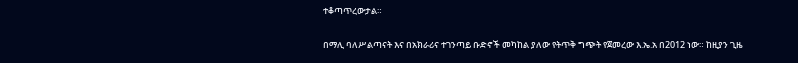ተቆጣጥረውታል።

በማሊ ባለሥልጣናት እና በአክራሪና ተገንጣይ ቡድኖች መካከል ያለው የትጥቅ ግጭት የጀመረው እ.ኤ.አ በ2012 ነው። ከዚያን ጊዜ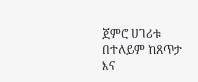ጀምሮ ሀገሪቱ በተለይም ከጸጥታ እና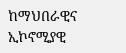ከማህበራዊና ኢኮኖሚያዊ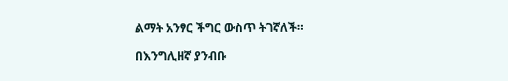ልማት አንፃር ችግር ውስጥ ትገኛለች።

በእንግሊዘኛ ያንብቡ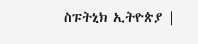ስፑትኒክ ኢትዮጵያ |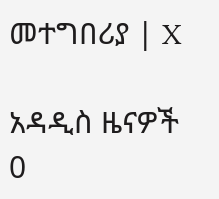መተግበሪያ | X

አዳዲስ ዜናዎች
0